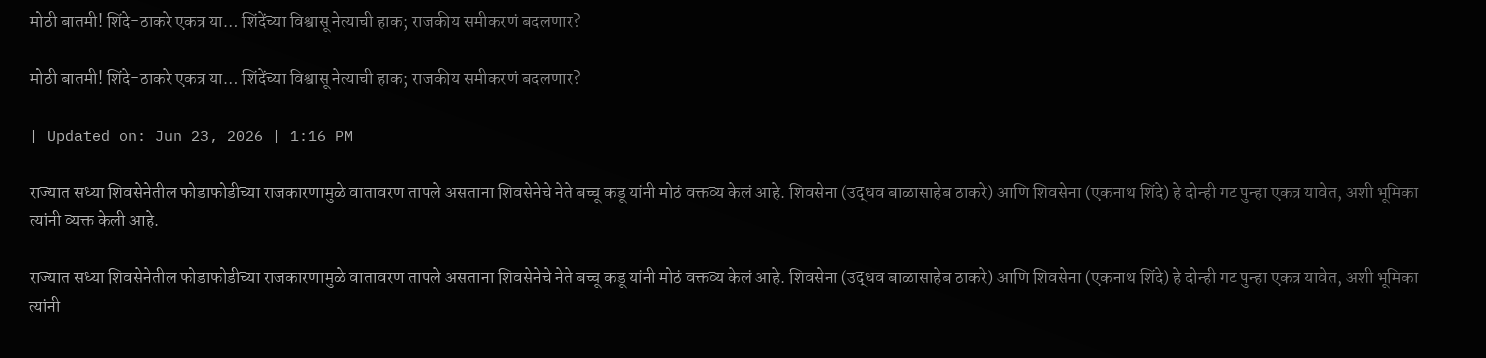मोठी बातमी! शिंदे-ठाकरे एकत्र या… शिंदेंच्या विश्वासू नेत्याची हाक; राजकीय समीकरणं बदलणार?

मोठी बातमी! शिंदे-ठाकरे एकत्र या… शिंदेंच्या विश्वासू नेत्याची हाक; राजकीय समीकरणं बदलणार?

| Updated on: Jun 23, 2026 | 1:16 PM

राज्यात सध्या शिवसेनेतील फोडाफोडीच्या राजकारणामुळे वातावरण तापले असताना शिवसेनेचे नेते बच्चू कडू यांनी मोठं वक्तव्य केलं आहे. शिवसेना (उद्धव बाळासाहेब ठाकरे) आणि शिवसेना (एकनाथ शिंदे) हे दोन्ही गट पुन्हा एकत्र यावेत, अशी भूमिका त्यांनी व्यक्त केली आहे.

राज्यात सध्या शिवसेनेतील फोडाफोडीच्या राजकारणामुळे वातावरण तापले असताना शिवसेनेचे नेते बच्चू कडू यांनी मोठं वक्तव्य केलं आहे. शिवसेना (उद्धव बाळासाहेब ठाकरे) आणि शिवसेना (एकनाथ शिंदे) हे दोन्ही गट पुन्हा एकत्र यावेत, अशी भूमिका त्यांनी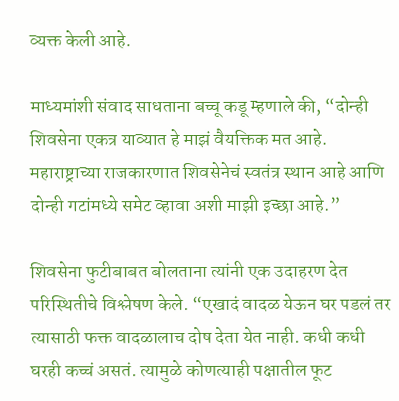व्यक्त केली आहे.

माध्यमांशी संवाद साधताना बच्चू कडू म्हणाले की, “दोन्ही शिवसेना एकत्र याव्यात हे माझं वैयक्तिक मत आहे. महाराष्ट्राच्या राजकारणात शिवसेनेचं स्वतंत्र स्थान आहे आणि दोन्ही गटांमध्ये समेट व्हावा अशी माझी इच्छा आहे.”

शिवसेना फुटीबाबत बोलताना त्यांनी एक उदाहरण देत परिस्थितीचे विश्लेषण केले. “एखादं वादळ येऊन घर पडलं तर त्यासाठी फक्त वादळालाच दोष देता येत नाही. कधी कधी घरही कच्चं असतं. त्यामुळे कोणत्याही पक्षातील फूट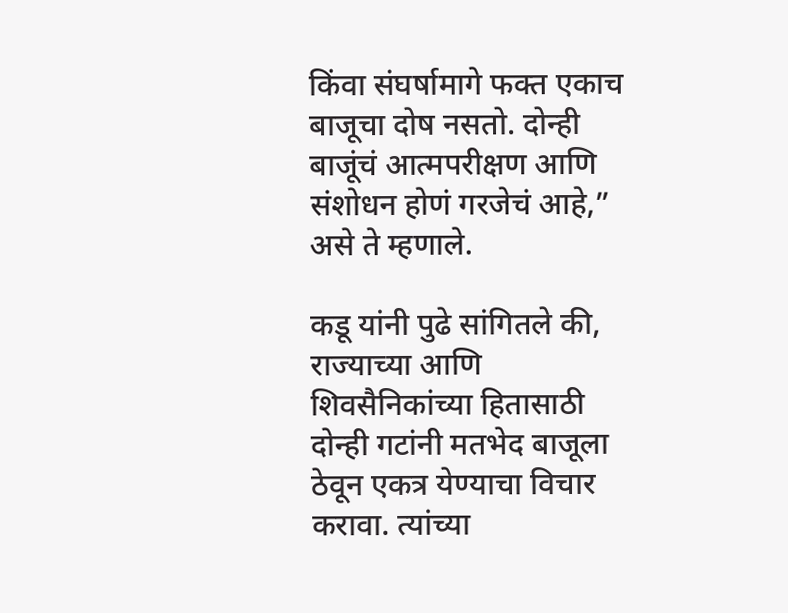किंवा संघर्षामागे फक्त एकाच बाजूचा दोष नसतो. दोन्ही बाजूंचं आत्मपरीक्षण आणि संशोधन होणं गरजेचं आहे,” असे ते म्हणाले.

कडू यांनी पुढे सांगितले की, राज्याच्या आणि शिवसैनिकांच्या हितासाठी दोन्ही गटांनी मतभेद बाजूला ठेवून एकत्र येण्याचा विचार करावा. त्यांच्या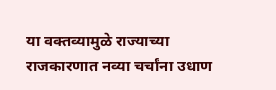या वक्तव्यामुळे राज्याच्या राजकारणात नव्या चर्चांना उधाण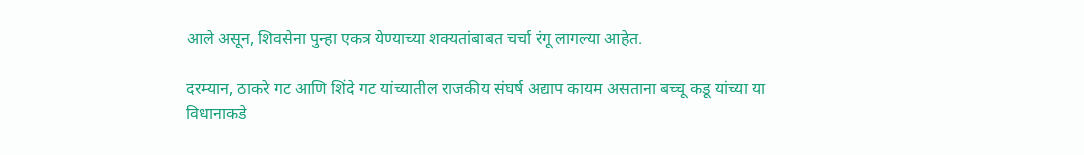आले असून, शिवसेना पुन्हा एकत्र येण्याच्या शक्यतांबाबत चर्चा रंगू लागल्या आहेत.

दरम्यान, ठाकरे गट आणि शिंदे गट यांच्यातील राजकीय संघर्ष अद्याप कायम असताना बच्चू कडू यांच्या या विधानाकडे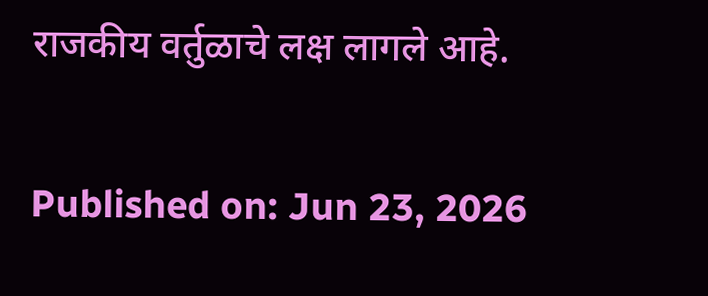राजकीय वर्तुळाचे लक्ष लागले आहे.

Published on: Jun 23, 2026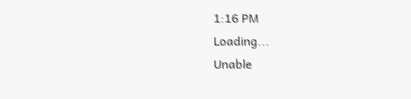1:16 PM
Loading...
Unable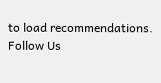to load recommendations.
Follow Us